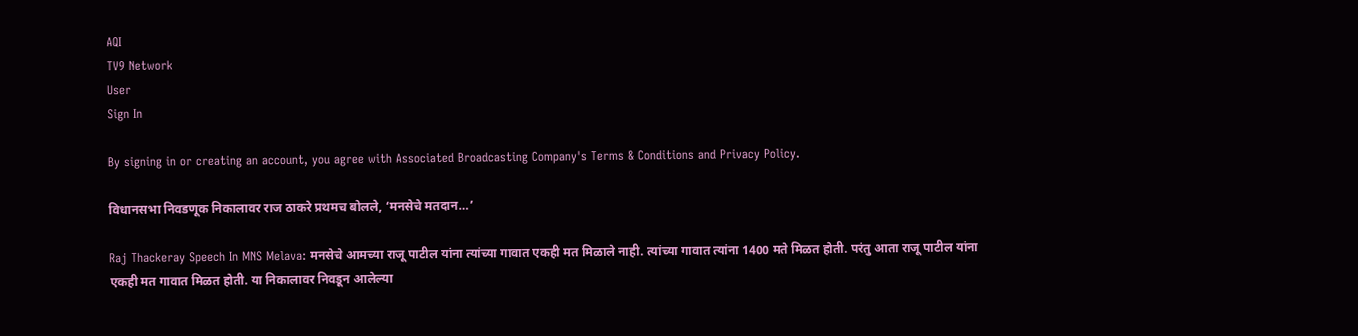AQI
TV9 Network
User
Sign In

By signing in or creating an account, you agree with Associated Broadcasting Company's Terms & Conditions and Privacy Policy.

विधानसभा निवडणूक निकालावर राज ठाकरे प्रथमच बोलले, ‘मनसेचे मतदान…’

Raj Thackeray Speech In MNS Melava: मनसेचे आमच्या राजू पाटील यांना त्यांच्या गावात एकही मत मिळाले नाही. त्यांच्या गावात त्यांना 1400 मते मिळत होती. परंतु आता राजू पाटील यांना एकही मत गावात मिळत होती. या निकालावर निवडून आलेल्या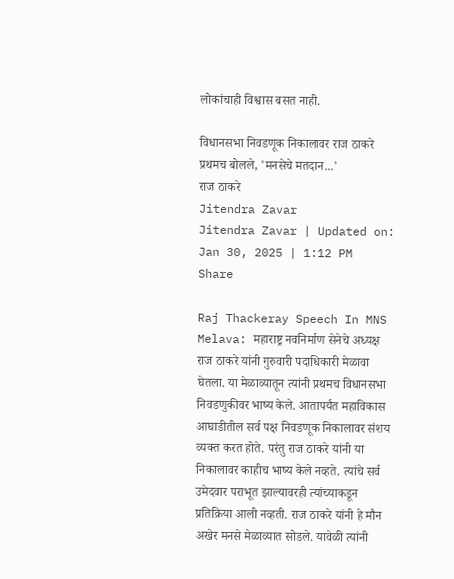लोकांचाही विश्वास बसत नाही.

विधानसभा निवडणूक निकालावर राज ठाकरे प्रथमच बोलले, 'मनसेचे मतदान...'
राज ठाकरे
Jitendra Zavar
Jitendra Zavar | Updated on: Jan 30, 2025 | 1:12 PM
Share

Raj Thackeray Speech In MNS Melava: महाराष्ट्र नवनिर्माण सेनेचे अध्यक्ष राज ठाकरे यांनी गुरुवारी पदाधिकारी मेळावा घेतला. या मेळाव्यातून त्यांनी प्रथमच विधानसभा निवडणुकीवर भाष्य केले. आतापर्यंत महाविकास आघाडीतील सर्व पक्ष निवडणूक निकालावर संशय व्यक्त करत होते. परंतु राज ठाकरे यांनी या निकालावर काहीच भाष्य केले नव्हते. त्यांचे सर्व उमेदवार पराभूत झाल्यावरही त्यांच्याकडून प्रतिक्रिया आली नव्हती. राज ठाकरे यांनी हे मौन अखेर मनसे मेळाव्यात सोडले. यावेळी त्यांनी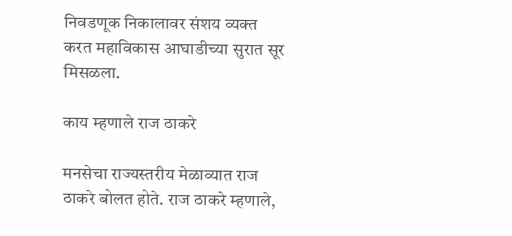निवडणूक निकालावर संशय व्यक्त करत महाविकास आघाडीच्या सुरात सूर मिसळला.

काय म्हणाले राज ठाकरे

मनसेचा राज्यस्तरीय मेळाव्यात राज ठाकरे बोलत होते. राज ठाकरे म्हणाले,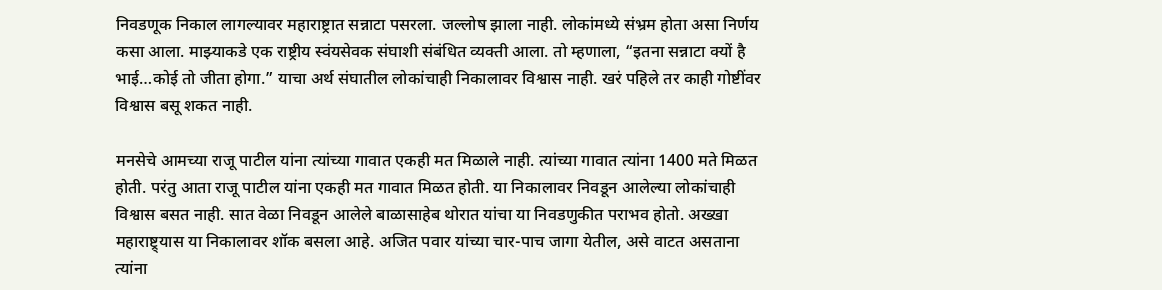निवडणूक निकाल लागल्यावर महाराष्ट्रात सन्नाटा पसरला. जल्लोष झाला नाही. लोकांमध्ये संभ्रम होता असा निर्णय कसा आला. माझ्याकडे एक राष्ट्रीय स्वंयसेवक संघाशी संबंधित व्यक्ती आला. तो म्हणाला, “इतना सन्नाटा क्यों है भाई…कोई तो जीता होगा.” याचा अर्थ संघातील लोकांचाही निकालावर विश्वास नाही. खरं पहिले तर काही गोष्टींवर विश्वास बसू शकत नाही.

मनसेचे आमच्या राजू पाटील यांना त्यांच्या गावात एकही मत मिळाले नाही. त्यांच्या गावात त्यांना 1400 मते मिळत होती. परंतु आता राजू पाटील यांना एकही मत गावात मिळत होती. या निकालावर निवडून आलेल्या लोकांचाही विश्वास बसत नाही. सात वेळा निवडून आलेले बाळासाहेब थोरात यांचा या निवडणुकीत पराभव होतो. अख्खा महाराष्ट्र्यास या निकालावर शॉक बसला आहे. अजित पवार यांच्या चार-पाच जागा येतील, असे वाटत असताना त्यांना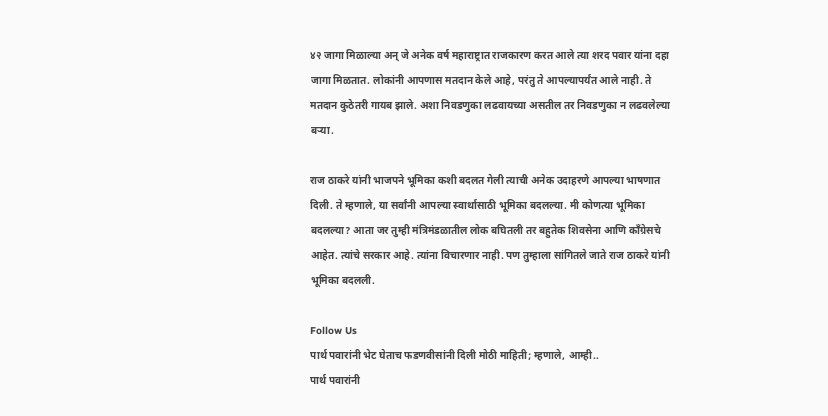४२ जागा मिळाल्या अन् जे अनेक वर्ष महाराष्ट्रात राजकारण करत आले त्या शरद पवार यांना दहा जागा मिळतात. लोकांनी आपणास मतदान केले आहे, परंतु ते आपल्यापर्यंत आले नाही. ते मतदान कुठेतरी गायब झाले. अशा निवडणुका लढवायच्या असतील तर निवडणुका न लढवलेल्या बऱ्या.

राज ठाकरे यांनी भाजपने भूमिका कशी बदलत गेली त्याची अनेक उदाहरणे आपल्या भाषणात दिली. ते म्हणाले, या सर्वांनी आपल्या स्वार्थासाठी भूमिका बदलल्या. मी कोणत्या भूमिका बदलल्या? आता जर तुम्ही मंत्रिमंडळातील लोक बघितली तर बहुतेक शिवसेना आणि काँग्रेसचे आहेत. त्यांचे सरकार आहे. त्यांना विचारणार नाही. पण तुम्हाला सांगितले जाते राज ठाकरे यांनी भूमिका बदलली.

Follow Us
पार्थ पवारांनी भेट घेताच फडणवीसांनी दिली मोठी माहिती; म्हणाले, आम्ही..
पार्थ पवारांनी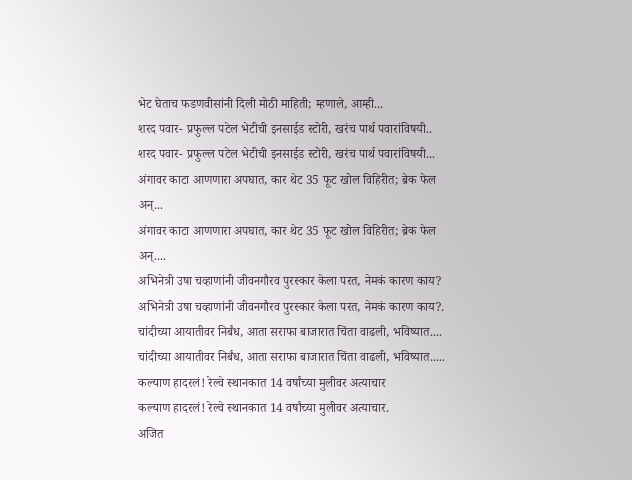भेट घेताच फडणवीसांनी दिली मोठी माहिती; म्हणाले, आम्ही...
शरद पवार- प्रफुल्ल पटेल भेटीची इनसाईड स्टोरी, खरंच पार्थ पवारांविषयी..
शरद पवार- प्रफुल्ल पटेल भेटीची इनसाईड स्टोरी, खरंच पार्थ पवारांविषयी...
अंगावर काटा आणणारा अपघात, कार थेट 35 फूट खोल विहिरीत; ब्रेक फेल अन्...
अंगावर काटा आणणारा अपघात, कार थेट 35 फूट खोल विहिरीत; ब्रेक फेल अन्....
अभिनेत्री उषा चव्हाणांनी जीवनगौरव पुरस्कार केला परत, नेमकं कारण काय?
अभिनेत्री उषा चव्हाणांनी जीवनगौरव पुरस्कार केला परत, नेमकं कारण काय?.
चांदीच्या आयातीवर निर्बंध, आता सराफा बाजारात चिंता वाढली, भविष्यात....
चांदीच्या आयातीवर निर्बंध, आता सराफा बाजारात चिंता वाढली, भविष्यात.....
कल्याण हादरलं! रेल्वे स्थानकात 14 वर्षांच्या मुलीवर अत्याचार
कल्याण हादरलं! रेल्वे स्थानकात 14 वर्षांच्या मुलीवर अत्याचार.
अजित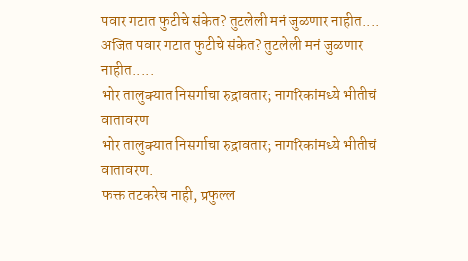पवार गटात फुटीचे संकेत? तुटलेली मनं जुळणार नाहीत....
अजित पवार गटात फुटीचे संकेत? तुटलेली मनं जुळणार नाहीत.....
भोर तालुक्यात निसर्गाचा रुद्रावतार; नागरिकांमध्ये भीतीचं वातावरण
भोर तालुक्यात निसर्गाचा रुद्रावतार; नागरिकांमध्ये भीतीचं वातावरण.
फक्त तटकरेच नाही, प्रफुल्ल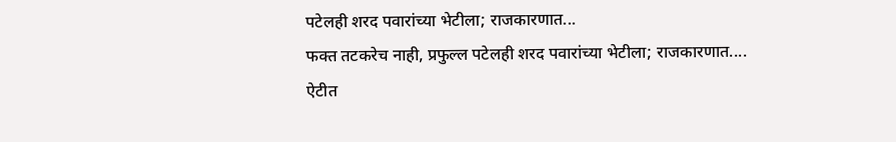पटेलही शरद पवारांच्या भेटीला; राजकारणात...
फक्त तटकरेच नाही, प्रफुल्ल पटेलही शरद पवारांच्या भेटीला; राजकारणात....
ऐटीत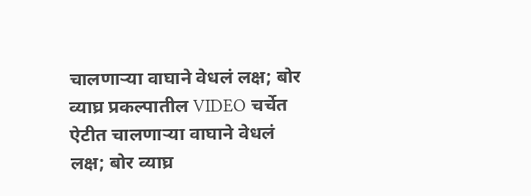चालणाऱ्या वाघाने वेधलं लक्ष; बोर व्याघ्र प्रकल्पातील VIDEO चर्चेत
ऐटीत चालणाऱ्या वाघाने वेधलं लक्ष; बोर व्याघ्र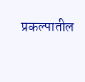प्रकल्पातील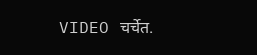VIDEO चर्चेत.